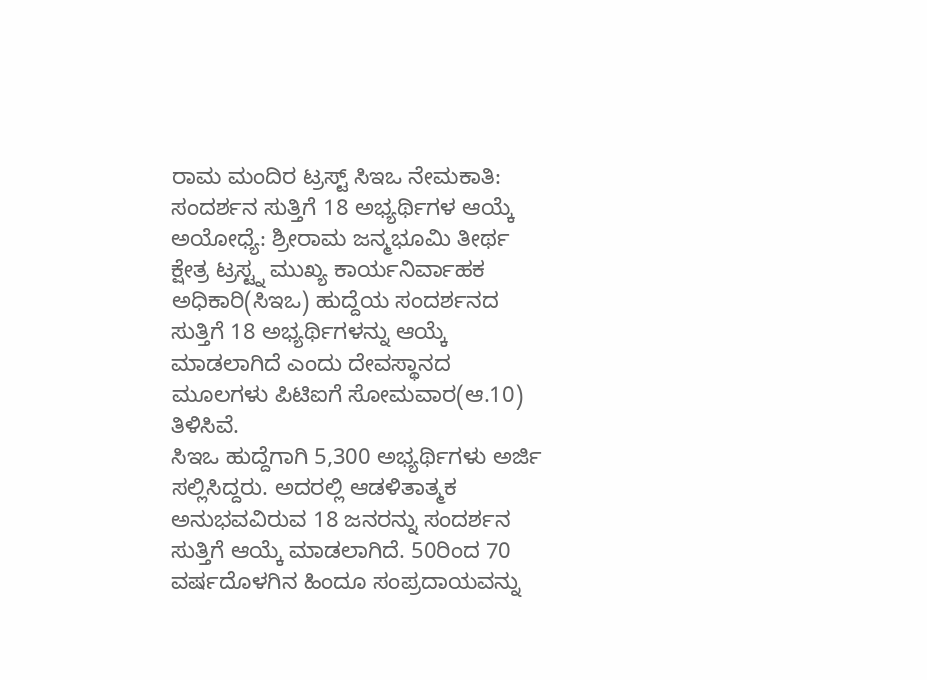ರಾಮ ಮಂದಿರ ಟ್ರಸ್ಟ್ ಸಿಇಒ ನೇಮಕಾತಿ: ಸಂದರ್ಶನ ಸುತ್ತಿಗೆ 18 ಅಭ್ಯರ್ಥಿಗಳ ಆಯ್ಕೆ
ಅಯೋಧ್ಯೆ: ಶ್ರೀರಾಮ ಜನ್ಮಭೂಮಿ ತೀರ್ಥ ಕ್ಷೇತ್ರ ಟ್ರಸ್ಟ್ನ ಮುಖ್ಯ ಕಾರ್ಯನಿರ್ವಾಹಕ ಅಧಿಕಾರಿ(ಸಿಇಒ) ಹುದ್ದೆಯ ಸಂದರ್ಶನದ ಸುತ್ತಿಗೆ 18 ಅಭ್ಯರ್ಥಿಗಳನ್ನು ಆಯ್ಕೆ ಮಾಡಲಾಗಿದೆ ಎಂದು ದೇವಸ್ಥಾನದ ಮೂಲಗಳು ಪಿಟಿಐಗೆ ಸೋಮವಾರ(ಆ.10) ತಿಳಿಸಿವೆ.
ಸಿಇಒ ಹುದ್ದೆಗಾಗಿ 5,300 ಅಭ್ಯರ್ಥಿಗಳು ಅರ್ಜಿ ಸಲ್ಲಿಸಿದ್ದರು. ಅದರಲ್ಲಿ ಆಡಳಿತಾತ್ಮಕ ಅನುಭವವಿರುವ 18 ಜನರನ್ನು ಸಂದರ್ಶನ ಸುತ್ತಿಗೆ ಆಯ್ಕೆ ಮಾಡಲಾಗಿದೆ. 50ರಿಂದ 70 ವರ್ಷದೊಳಗಿನ ಹಿಂದೂ ಸಂಪ್ರದಾಯವನ್ನು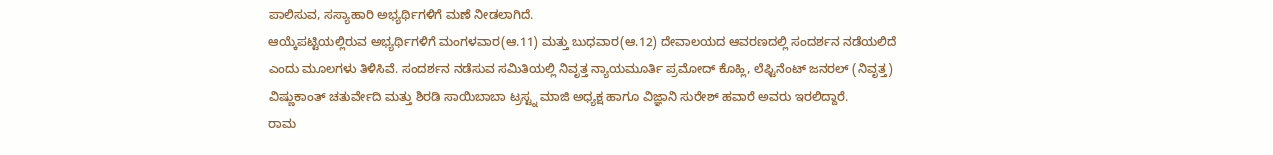ಪಾಲಿಸುವ, ಸಸ್ಯಾಹಾರಿ ಅಭ್ಯರ್ಥಿಗಳಿಗೆ ಮಣೆ ನೀಡಲಾಗಿದೆ.
ಆಯ್ಕೆಪಟ್ಟಿಯಲ್ಲಿರುವ ಅಭ್ಯರ್ಥಿಗಳಿಗೆ ಮಂಗಳವಾರ(ಆ.11) ಮತ್ತು ಬುಧವಾರ(ಆ.12) ದೇವಾಲಯದ ಆವರಣದಲ್ಲಿ ಸಂದರ್ಶನ ನಡೆಯಲಿದೆ ಎಂದು ಮೂಲಗಳು ತಿಳಿಸಿವೆ. ಸಂದರ್ಶನ ನಡೆಸುವ ಸಮಿತಿಯಲ್ಲಿ ನಿವೃತ್ತ ನ್ಯಾಯಮೂರ್ತಿ ಪ್ರಮೋದ್ ಕೊಹ್ಲಿ, ಲೆಫ್ಟಿನೆಂಟ್ ಜನರಲ್ (ನಿವೃತ್ತ) ವಿಷ್ಣುಕಾಂತ್ ಚತುರ್ವೇದಿ ಮತ್ತು ಶಿರಡಿ ಸಾಯಿಬಾಬಾ ಟ್ರಸ್ಟ್ನ ಮಾಜಿ ಅಧ್ಯಕ್ಷ ಹಾಗೂ ವಿಜ್ಞಾನಿ ಸುರೇಶ್ ಹವಾರೆ ಅವರು ಇರಲಿದ್ದಾರೆ.
ರಾಮ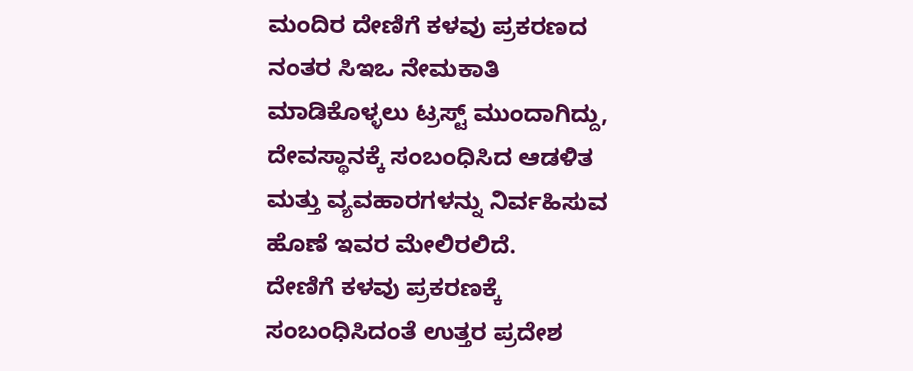ಮಂದಿರ ದೇಣಿಗೆ ಕಳವು ಪ್ರಕರಣದ ನಂತರ ಸಿಇಒ ನೇಮಕಾತಿ ಮಾಡಿಕೊಳ್ಳಲು ಟ್ರಸ್ಟ್ ಮುಂದಾಗಿದ್ದು, ದೇವಸ್ಥಾನಕ್ಕೆ ಸಂಬಂಧಿಸಿದ ಆಡಳಿತ ಮತ್ತು ವ್ಯವಹಾರಗಳನ್ನು ನಿರ್ವಹಿಸುವ ಹೊಣೆ ಇವರ ಮೇಲಿರಲಿದೆ.
ದೇಣಿಗೆ ಕಳವು ಪ್ರಕರಣಕ್ಕೆ ಸಂಬಂಧಿಸಿದಂತೆ ಉತ್ತರ ಪ್ರದೇಶ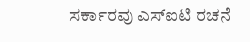ಸರ್ಕಾರವು ಎಸ್ಐಟಿ ರಚನೆ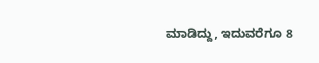ಮಾಡಿದ್ದು, ಇದುವರೆಗೂ 8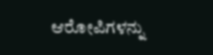ಆರೋಪಿಗಳನ್ನು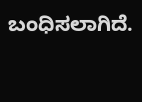ಬಂಧಿಸಲಾಗಿದೆ.